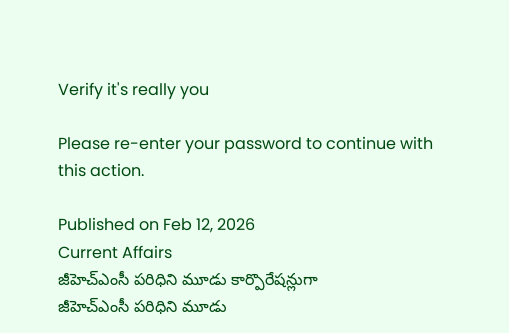Verify it's really you

Please re-enter your password to continue with this action.

Published on Feb 12, 2026
Current Affairs
జీహెచ్‌ఎంసీ పరిధిని మూడు కార్పొరేషన్లుగా
జీహెచ్‌ఎంసీ పరిధిని మూడు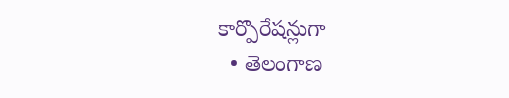కార్పొరేషన్లుగా
  • తెలంగాణ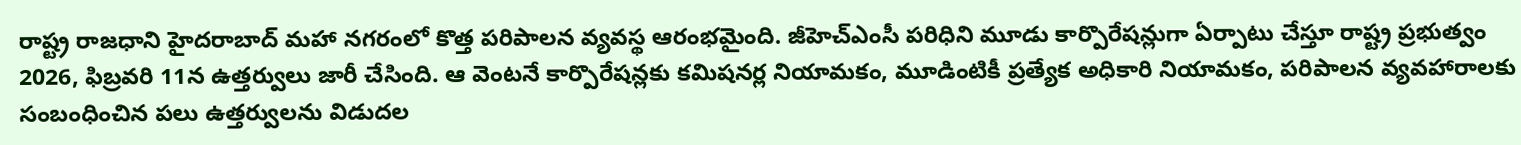రాష్ట్ర రాజధాని హైదరాబాద్‌ మహా నగరంలో కొత్త పరిపాలన వ్యవస్థ ఆరంభమైంది. జీహెచ్‌ఎంసీ పరిధిని మూడు కార్పొరేషన్లుగా ఏర్పాటు చేస్తూ రాష్ట్ర ప్రభుత్వం 2026, ఫిబ్రవరి 11న ఉత్తర్వులు జారీ చేసింది. ఆ వెంటనే కార్పొరేషన్లకు కమిషనర్ల నియామకం, మూడింటికీ ప్రత్యేక అధికారి నియామకం, పరిపాలన వ్యవహారాలకు సంబంధించిన పలు ఉత్తర్వులను విడుదల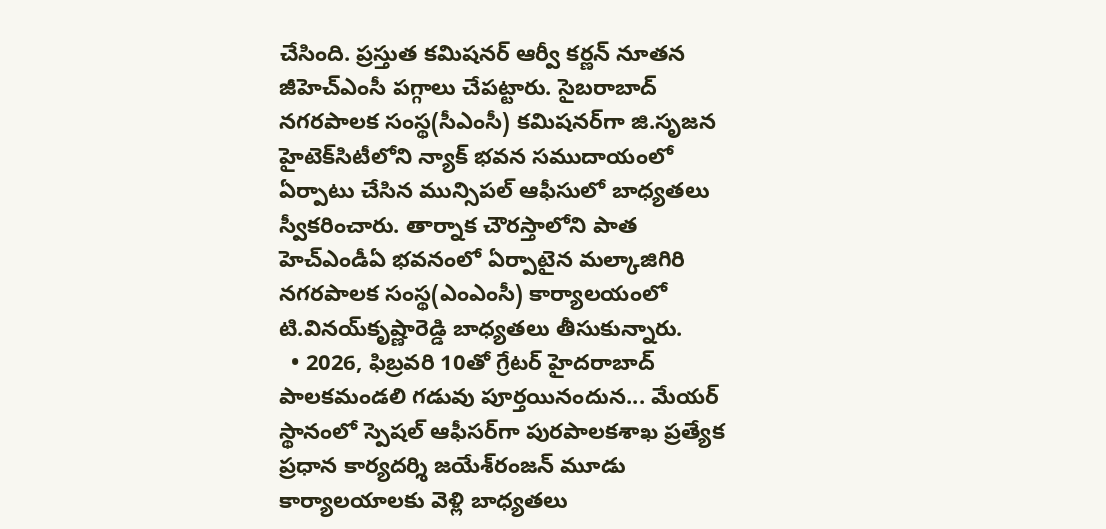చేసింది. ప్రస్తుత కమిషనర్‌ ఆర్వీ కర్ణన్‌ నూతన జీహెచ్‌ఎంసీ పగ్గాలు చేపట్టారు. సైబరాబాద్‌ నగరపాలక సంస్థ(సీఎంసీ) కమిషనర్‌గా జి.సృజన హైటెక్‌సిటీలోని న్యాక్‌ భవన సముదాయంలో ఏర్పాటు చేసిన మున్సిపల్‌ ఆఫీసులో బాధ్యతలు స్వీకరించారు. తార్నాక చౌరస్తాలోని పాత హెచ్‌ఎండీఏ భవనంలో ఏర్పాటైన మల్కాజిగిరి నగరపాలక సంస్థ(ఎంఎంసీ) కార్యాలయంలో టి.వినయ్‌కృష్ణారెడ్డి బాధ్యతలు తీసుకున్నారు.
  • 2026, ఫిబ్రవరి 10తో గ్రేటర్‌ హైదరాబాద్‌ పాలకమండలి గడువు పూర్తయినందున... మేయర్‌ స్థానంలో స్పెషల్‌ ఆఫీసర్‌గా పురపాలకశాఖ ప్రత్యేక ప్రధాన కార్యదర్శి జయేశ్‌రంజన్‌ మూడు కార్యాలయాలకు వెళ్లి బాధ్యతలు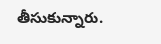తీసుకున్నారు.